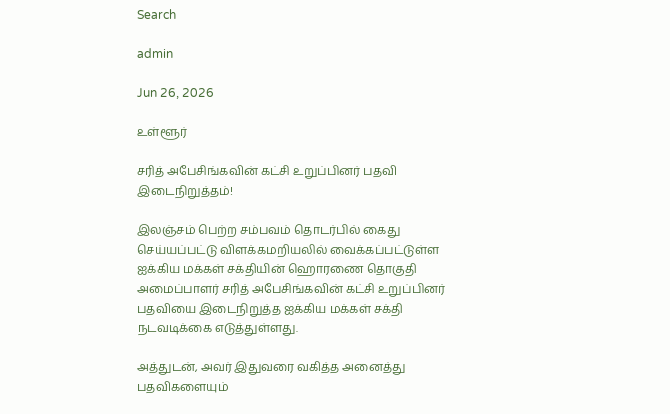Search

admin

Jun 26, 2026

உள்ளூர்

சரித் அபேசிங்கவின் கட்சி உறுப்பினர் பதவி இடைநிறுத்தம்!

இலஞ்சம் பெற்ற சம்பவம் தொடர்பில் கைது செய்யப்பட்டு விளக்கமறியலில் வைக்கப்பட்டுள்ள ஐக்கிய மக்கள் சக்தியின் ஹொரணை தொகுதி அமைப்பாளர் சரித் அபேசிங்கவின் கட்சி உறுப்பினர் பதவியை இடைநிறுத்த ஐக்கிய மக்கள் சக்தி நடவடிக்கை எடுத்துள்ளது.

அத்துடன், அவர் இதுவரை வகித்த அனைத்து பதவிகளையும்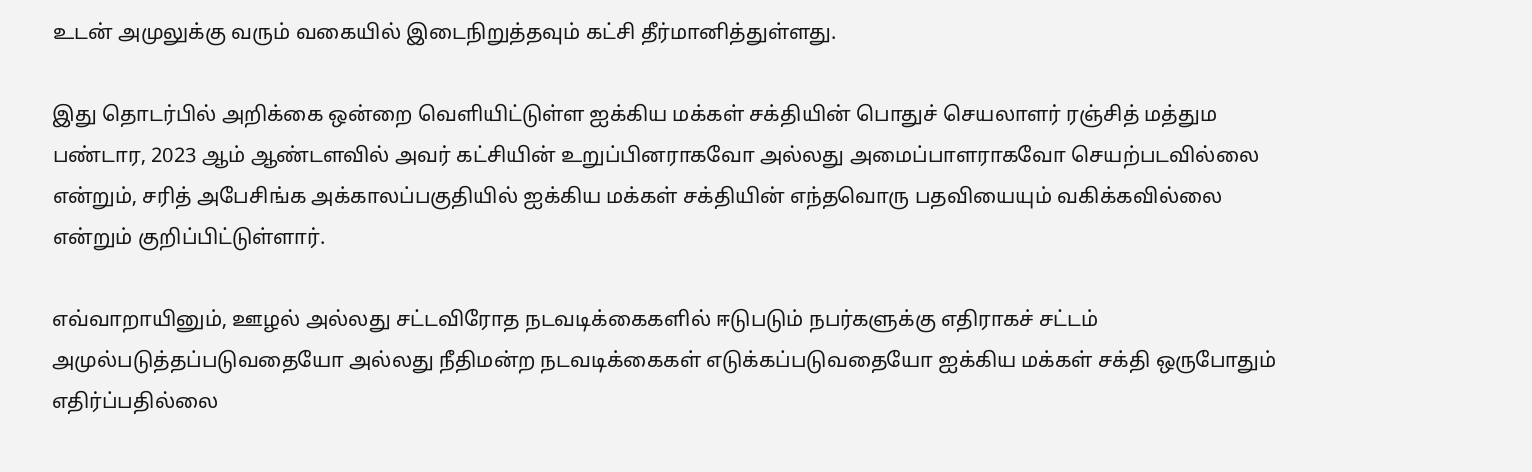உடன் அமுலுக்கு வரும் வகையில் இடைநிறுத்தவும் கட்சி தீர்மானித்துள்ளது.

இது தொடர்பில் அறிக்கை ஒன்றை வெளியிட்டுள்ள ஐக்கிய மக்கள் சக்தியின் பொதுச் செயலாளர் ரஞ்சித் மத்தும பண்டார, 2023 ஆம் ஆண்டளவில் அவர் கட்சியின் உறுப்பினராகவோ அல்லது அமைப்பாளராகவோ செயற்படவில்லை என்றும், சரித் அபேசிங்க அக்காலப்பகுதியில் ஐக்கிய மக்கள் சக்தியின் எந்தவொரு பதவியையும் வகிக்கவில்லை என்றும் குறிப்பிட்டுள்ளார்.

எவ்வாறாயினும், ஊழல் அல்லது சட்டவிரோத நடவடிக்கைகளில் ஈடுபடும் நபர்களுக்கு எதிராகச் சட்டம் அமுல்படுத்தப்படுவதையோ அல்லது நீதிமன்ற நடவடிக்கைகள் எடுக்கப்படுவதையோ ஐக்கிய மக்கள் சக்தி ஒருபோதும் எதிர்ப்பதில்லை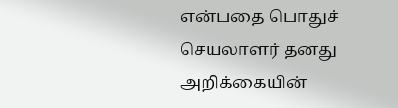என்பதை பொதுச் செயலாளர் தனது அறிக்கையின்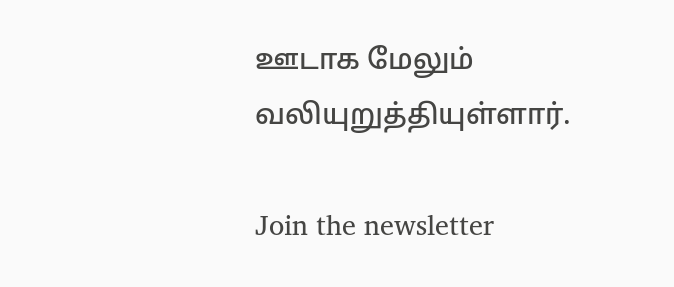ஊடாக மேலும் வலியுறுத்தியுள்ளார்.

Join the newsletter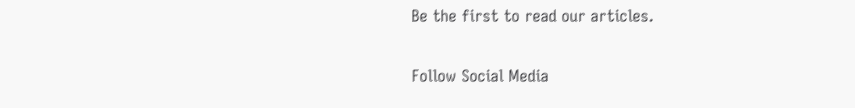Be the first to read our articles.

Follow Social Media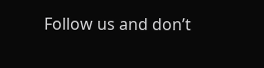Follow us and don’t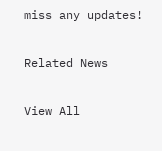miss any updates!

Related News

View All